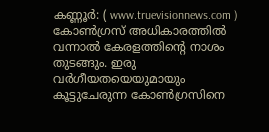കണ്ണൂർ: ( www.truevisionnews.com ) കോൺഗ്രസ് അധികാരത്തിൽ വന്നാൽ കേരളത്തിന്റെ നാശം തുടങ്ങും. ഇരു വർഗീയതയെയുമായും കൂട്ടുചേരുന്ന കോൺഗ്രസിനെ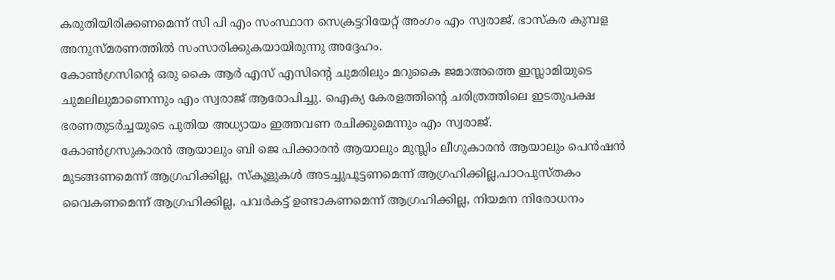കരുതിയിരിക്കണമെന്ന് സി പി എം സംസ്ഥാന സെക്രട്ടറിയേറ്റ് അംഗം എം സ്വരാജ്. ഭാസ്കര കുമ്പള അനുസ്മരണത്തിൽ സംസാരിക്കുകയായിരുന്നു അദ്ദേഹം.
കോൺഗ്രസിന്റെ ഒരു കൈ ആർ എസ് എസിന്റെ ചുമരിലും മറുകൈ ജമാഅത്തെ ഇസ്ലാമിയുടെ ചുമലിലുമാണെന്നും എം സ്വരാജ് ആരോപിച്ചു. ഐക്യ കേരളത്തിൻ്റെ ചരിത്രത്തിലെ ഇടതുപക്ഷ ഭരണതുടർച്ചയുടെ പുതിയ അധ്യായം ഇത്തവണ രചിക്കുമെന്നും എം സ്വരാജ്.
കോൺഗ്രസുകാരൻ ആയാലും ബി ജെ പിക്കാരൻ ആയാലും മുസ്ലിം ലീഗുകാരൻ ആയാലും പെൻഷൻ മുടങ്ങണമെന്ന് ആഗ്രഹിക്കില്ല, സ്കൂളുകൾ അടച്ചുപൂട്ടണമെന്ന് ആഗ്രഹിക്കില്ല,പാഠപുസ്തകം വൈകണമെന്ന് ആഗ്രഹിക്കില്ല, പവർകട്ട് ഉണ്ടാകണമെന്ന് ആഗ്രഹിക്കില്ല, നിയമന നിരോധനം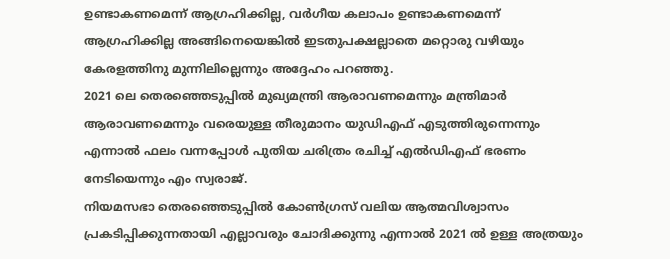ഉണ്ടാകണമെന്ന് ആഗ്രഹിക്കില്ല, വർഗീയ കലാപം ഉണ്ടാകണമെന്ന് ആഗ്രഹിക്കില്ല അങ്ങിനെയെങ്കിൽ ഇടതുപക്ഷല്ലാതെ മറ്റൊരു വഴിയും കേരളത്തിനു മുന്നിലില്ലെന്നും അദ്ദേഹം പറഞ്ഞു.
2021 ലെ തെരഞ്ഞെടുപ്പിൽ മുഖ്യമന്ത്രി ആരാവണമെന്നും മന്ത്രിമാർ ആരാവണമെന്നും വരെയുള്ള തീരുമാനം യുഡിഎഫ് എടുത്തിരുന്നെന്നും എന്നാൽ ഫലം വന്നപ്പോൾ പുതിയ ചരിത്രം രചിച്ച് എൽഡിഎഫ് ഭരണം നേടിയെന്നും എം സ്വരാജ്.
നിയമസഭാ തെരഞ്ഞെടുപ്പിൽ കോൺഗ്രസ് വലിയ ആത്മവിശ്വാസം പ്രകടിപ്പിക്കുന്നതായി എല്ലാവരും ചോദിക്കുന്നു എന്നാൽ 2021 ൽ ഉള്ള അത്രയും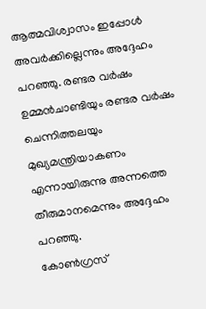ആത്മവിശ്വാസം ഇപ്പോൾ അവർക്കില്ലെന്നും അദ്ദേഹം പറഞ്ഞു. രണ്ടര വർഷം ഉമ്മൻചാണ്ടിയും രണ്ടര വർഷം ചെന്നിത്തലയും മുഖ്യമന്ത്രിയാകണം എന്നായിരുന്നു അന്നത്തെ തീരുമാനമെന്നും അദ്ദേഹം പറഞ്ഞു.
കോൺഗ്രസ്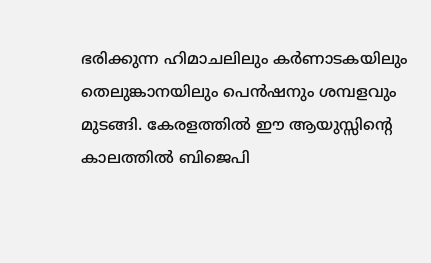ഭരിക്കുന്ന ഹിമാചലിലും കർണാടകയിലും തെലുങ്കാനയിലും പെൻഷനും ശമ്പളവും മുടങ്ങി. കേരളത്തിൽ ഈ ആയുസ്സിന്റെ കാലത്തിൽ ബിജെപി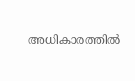അധികാരത്തിൽ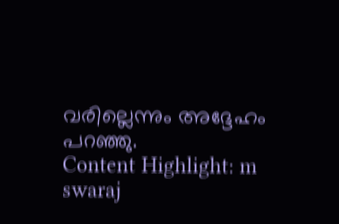വരില്ലെന്നും അദ്ദേഹം പറഞ്ഞു.
Content Highlight: m swaraj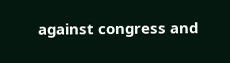against congress and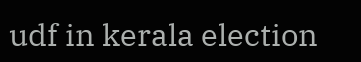udf in kerala election